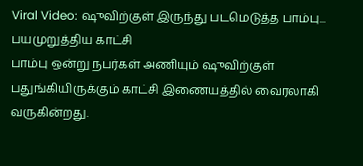Viral Video: ஷுவிற்குள் இருந்து படமெடுத்த பாம்பு... பயமுறுத்திய காட்சி
பாம்பு ஒன்று நபர்கள் அணியும் ஷுவிற்குள் பதுங்கியிருக்கும் காட்சி இணையத்தில் வைரலாகி வருகின்றது.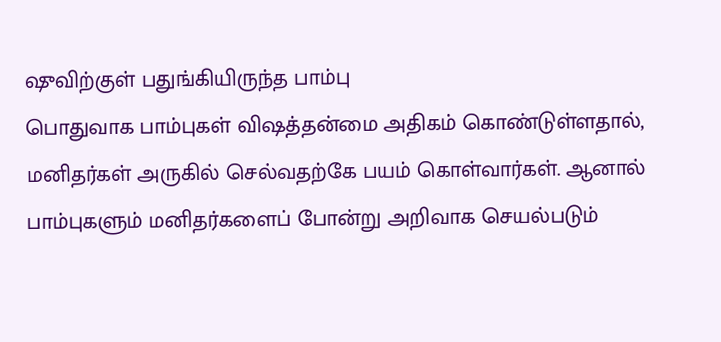ஷுவிற்குள் பதுங்கியிருந்த பாம்பு
பொதுவாக பாம்புகள் விஷத்தன்மை அதிகம் கொண்டுள்ளதால், மனிதர்கள் அருகில் செல்வதற்கே பயம் கொள்வார்கள். ஆனால் பாம்புகளும் மனிதர்களைப் போன்று அறிவாக செயல்படும்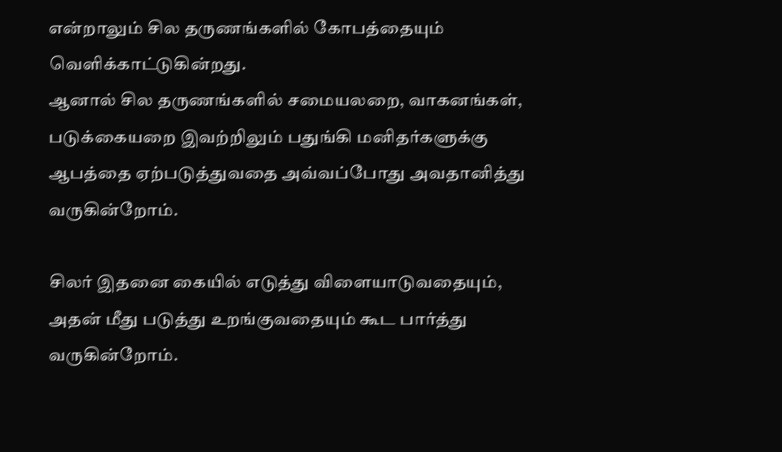என்றாலும் சில தருணங்களில் கோபத்தையும் வெளிக்காட்டுகின்றது.
ஆனால் சில தருணங்களில் சமையலறை, வாகனங்கள், படுக்கையறை இவற்றிலும் பதுங்கி மனிதர்களுக்கு ஆபத்தை ஏற்படுத்துவதை அவ்வப்போது அவதானித்து வருகின்றோம்.

சிலர் இதனை கையில் எடுத்து விளையாடுவதையும், அதன் மீது படுத்து உறங்குவதையும் கூட பார்த்து வருகின்றோம்.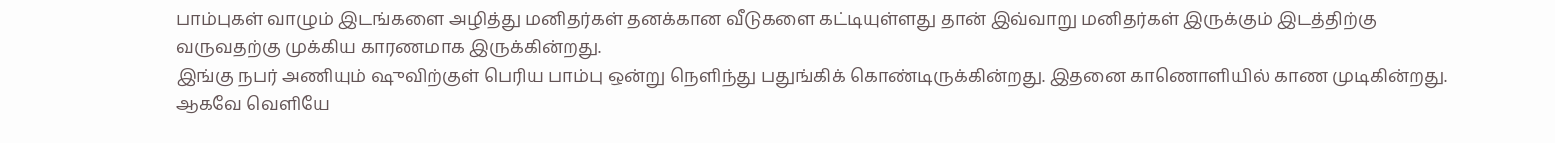பாம்புகள் வாழும் இடங்களை அழித்து மனிதர்கள் தனக்கான வீடுகளை கட்டியுள்ளது தான் இவ்வாறு மனிதர்கள் இருக்கும் இடத்திற்கு வருவதற்கு முக்கிய காரணமாக இருக்கின்றது.
இங்கு நபர் அணியும் ஷுவிற்குள் பெரிய பாம்பு ஒன்று நெளிந்து பதுங்கிக் கொண்டிருக்கின்றது. இதனை காணொளியில் காண முடிகின்றது. ஆகவே வெளியே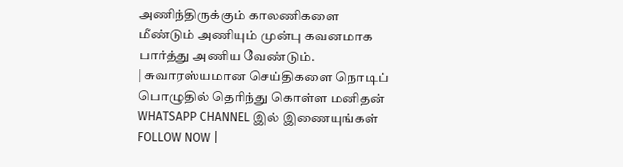அணிந்திருக்கும் காலணிகளை மீண்டும் அணியும் முன்பு கவனமாக பார்த்து அணிய வேண்டும்.
| சுவாரஸ்யமான செய்திகளை நொடிப் பொழுதில் தெரிந்து கொள்ள மனிதன் WHATSAPP CHANNEL இல் இணையுங்கள் FOLLOW NOW |